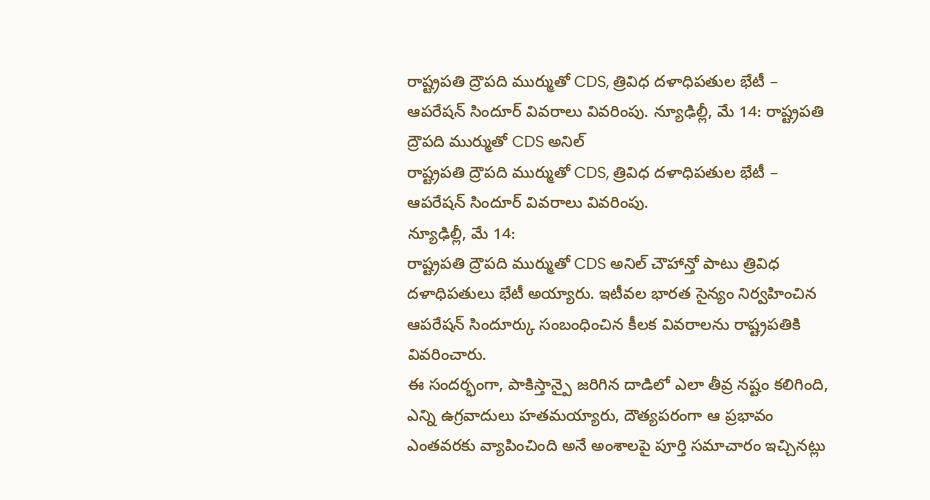రాష్ట్రపతి ద్రౌపది ముర్ముతో CDS, త్రివిధ దళాధిపతుల భేటీ – ఆపరేషన్ సిందూర్ వివరాలు వివరింపు. న్యూఢిల్లీ, మే 14: రాష్ట్రపతి ద్రౌపది ముర్ముతో CDS అనిల్
రాష్ట్రపతి ద్రౌపది ముర్ముతో CDS, త్రివిధ దళాధిపతుల భేటీ – ఆపరేషన్ సిందూర్ వివరాలు వివరింపు.
న్యూఢిల్లీ, మే 14:
రాష్ట్రపతి ద్రౌపది ముర్ముతో CDS అనిల్ చౌహాన్తో పాటు త్రివిధ దళాధిపతులు భేటీ అయ్యారు. ఇటీవల భారత సైన్యం నిర్వహించిన ఆపరేషన్ సిందూర్కు సంబంధించిన కీలక వివరాలను రాష్ట్రపతికి వివరించారు.
ఈ సందర్భంగా, పాకిస్తాన్పై జరిగిన దాడిలో ఎలా తీవ్ర నష్టం కలిగింది, ఎన్ని ఉగ్రవాదులు హతమయ్యారు, దౌత్యపరంగా ఆ ప్రభావం ఎంతవరకు వ్యాపించింది అనే అంశాలపై పూర్తి సమాచారం ఇచ్చినట్లు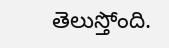తెలుస్తోంది.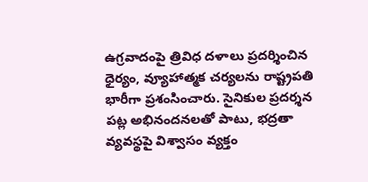ఉగ్రవాదంపై త్రివిధ దళాలు ప్రదర్శించిన ధైర్యం, వ్యూహాత్మక చర్యలను రాష్ట్రపతి భారీగా ప్రశంసించారు. సైనికుల ప్రదర్శన పట్ల అభినందనలతో పాటు, భద్రతా వ్యవస్థపై విశ్వాసం వ్యక్తం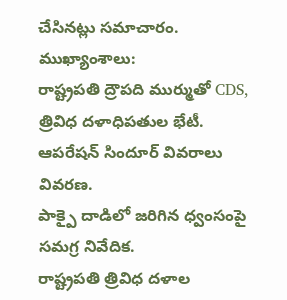చేసినట్లు సమాచారం.
ముఖ్యాంశాలు:
రాష్ట్రపతి ద్రౌపది ముర్ముతో CDS, త్రివిధ దళాధిపతుల భేటీ.
ఆపరేషన్ సిందూర్ వివరాలు వివరణ.
పాక్పై దాడిలో జరిగిన ధ్వంసంపై సమగ్ర నివేదిక.
రాష్ట్రపతి త్రివిధ దళాల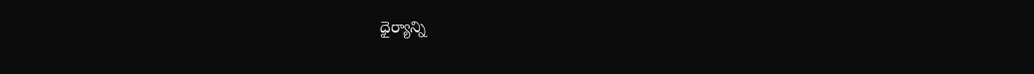ధైర్యాన్ని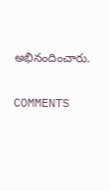అభినందించారు.

COMMENTS